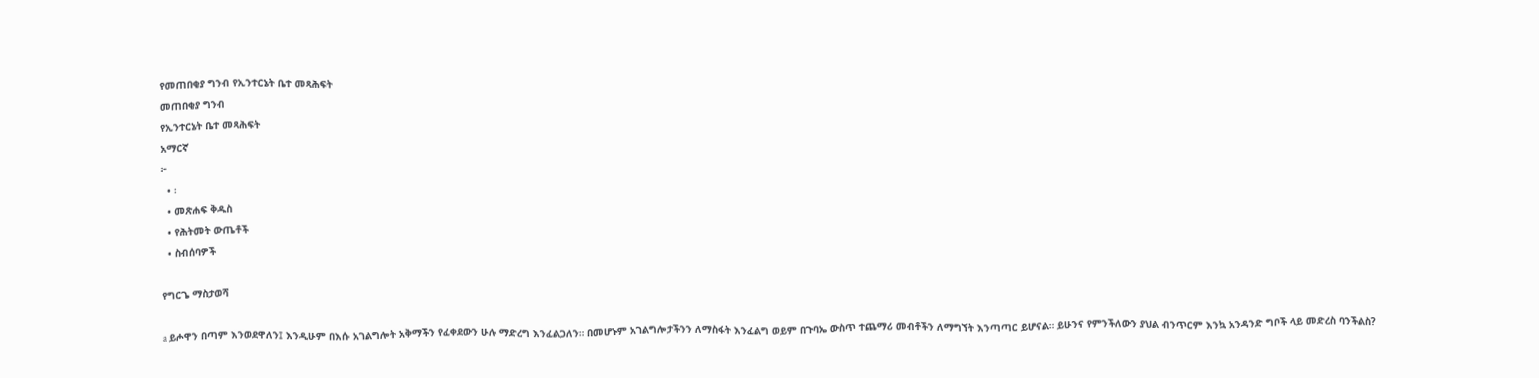የመጠበቂያ ግንብ የኢንተርኔት ቤተ መጻሕፍት
መጠበቂያ ግንብ
የኢንተርኔት ቤተ መጻሕፍት
አማርኛ
፦
  • ፡
  • መጽሐፍ ቅዱስ
  • የሕትመት ውጤቶች
  • ስብሰባዎች

የግርጌ ማስታወሻ

a ይሖዋን በጣም እንወደዋለን፤ እንዲሁም በእሱ አገልግሎት አቅማችን የፈቀደውን ሁሉ ማድረግ እንፈልጋለን። በመሆኑም አገልግሎታችንን ለማስፋት እንፈልግ ወይም በጉባኤ ውስጥ ተጨማሪ መብቶችን ለማግኘት እንጣጣር ይሆናል። ይሁንና የምንችለውን ያህል ብንጥርም እንኳ አንዳንድ ግቦች ላይ መድረስ ባንችልስ?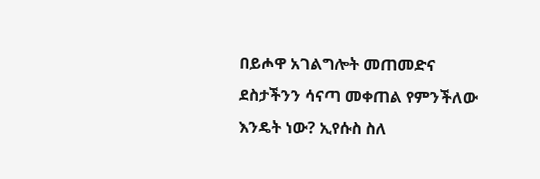በይሖዋ አገልግሎት መጠመድና ደስታችንን ሳናጣ መቀጠል የምንችለው እንዴት ነው? ኢየሱስ ስለ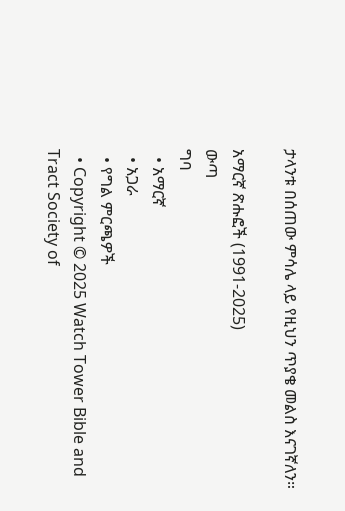ታላንቱ በሰጠው ምሳሌ ላይ የዚህን ጥያቄ መልስ እናገኛለን።

አማርኛ ጽሑፎች (1991-2025)
ውጣ
ግባ
  • አማርኛ
  • አጋራ
  • የግል ምርጫዎች
  • Copyright © 2025 Watch Tower Bible and Tract Society of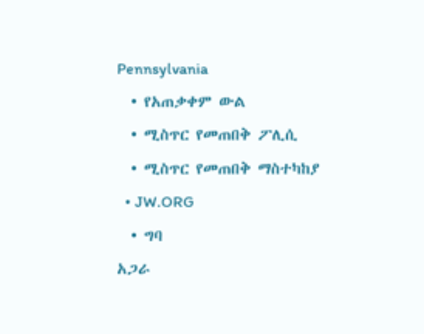Pennsylvania
  • የአጠቃቀም ውል
  • ሚስጥር የመጠበቅ ፖሊሲ
  • ሚስጥር የመጠበቅ ማስተካከያ
  • JW.ORG
  • ግባ
አጋራ